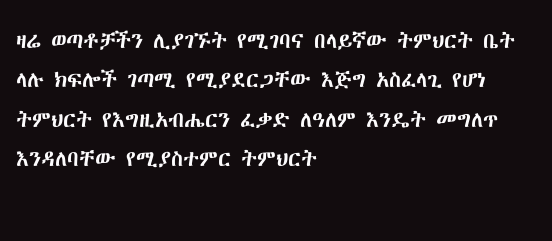ዛሬ ወጣቶቻችን ሊያገኙት የሚገባና በላይኛው ትምህርት ቤት ላሉ ክፍሎች ገጣሚ የሚያደርጋቸው እጅግ አስፈላጊ የሆነ ትምህርት የእግዚአብሔርን ፈቃድ ለዓለም እንዴት መግለጥ እንዳለባቸው የሚያስተምር ትምህርት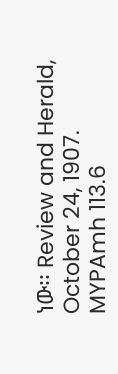ነው፡፡ Review and Herald, October 24, 1907. MYPAmh 113.6